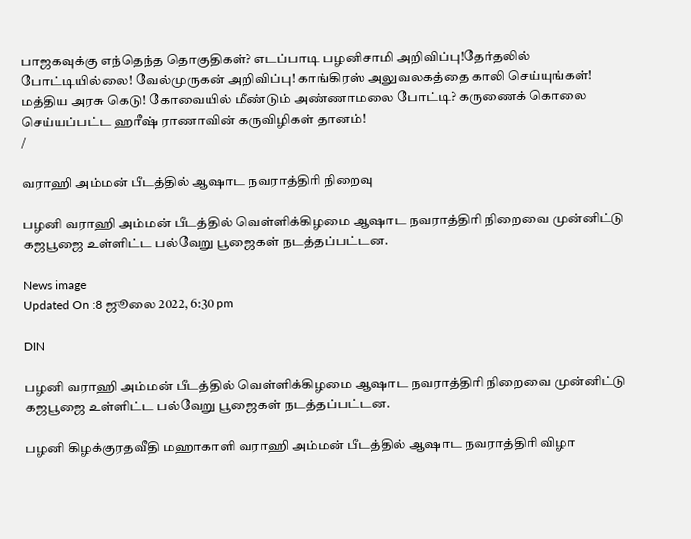பாஜகவுக்கு எந்தெந்த தொகுதிகள்? எடப்பாடி பழனிசாமி அறிவிப்பு!தேர்தலில் போட்டியில்லை! வேல்முருகன் அறிவிப்பு! காங்கிரஸ் அலுவலகத்தை காலி செய்யுங்கள்! மத்திய அரசு கெடு! கோவையில் மீண்டும் அண்ணாமலை போட்டி? கருணைக் கொலை செய்யப்பட்ட ஹரீஷ் ராணாவின் கருவிழிகள் தானம்!
/

வராஹி அம்மன் பீடத்தில் ஆஷாட நவராத்திரி நிறைவு

பழனி வராஹி அம்மன் பீடத்தில் வெள்ளிக்கிழமை ஆஷாட நவராத்திரி நிறைவை முன்னிட்டு கஜபூஜை உள்ளிட்ட பல்வேறு பூஜைகள் நடத்தப்பட்டன.

News image
Updated On :8 ஜூலை 2022, 6:30 pm

DIN

பழனி வராஹி அம்மன் பீடத்தில் வெள்ளிக்கிழமை ஆஷாட நவராத்திரி நிறைவை முன்னிட்டு கஜபூஜை உள்ளிட்ட பல்வேறு பூஜைகள் நடத்தப்பட்டன.

பழனி கிழக்குரதவீதி மஹாகாளி வராஹி அம்மன் பீடத்தில் ஆஷாட நவராத்திரி விழா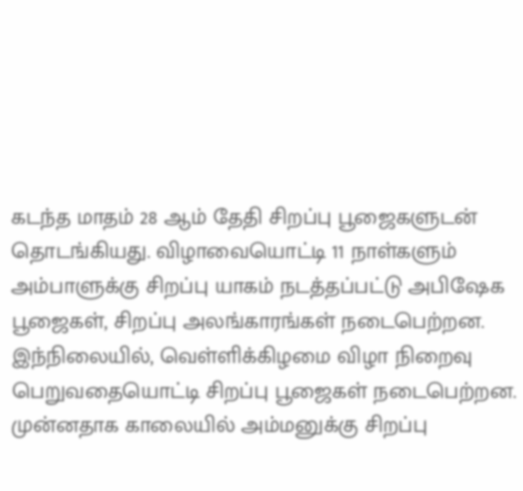கடந்த மாதம் 28 ஆம் தேதி சிறப்பு பூஜைகளுடன் தொடங்கியது. விழாவையொட்டி 11 நாள்களும் அம்பாளுக்கு சிறப்பு யாகம் நடத்தப்பட்டு அபிஷேக பூஜைகள், சிறப்பு அலங்காரங்கள் நடைபெற்றன. இந்நிலையில், வெள்ளிக்கிழமை விழா நிறைவு பெறுவதையொட்டி சிறப்பு பூஜைகள் நடைபெற்றன. முன்னதாக காலையில் அம்மனுக்கு சிறப்பு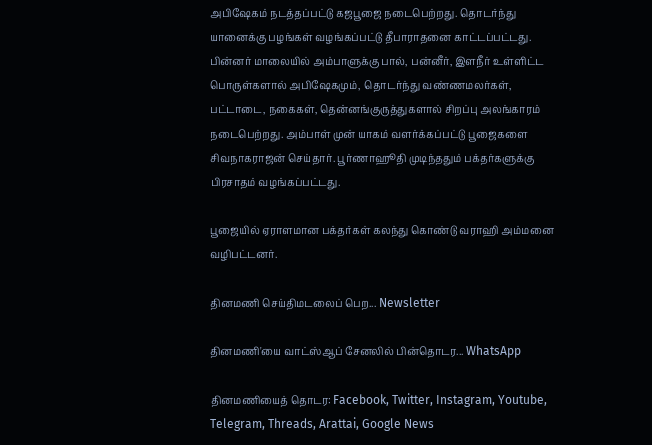அபிஷேகம் நடத்தப்பட்டு கஜபூஜை நடைபெற்றது. தொடர்ந்து யானைக்கு பழங்கள் வழங்கப்பட்டு தீபாராதனை காட்டப்பட்டது. பின்னர் மாலையில் அம்பாளுக்கு பால், பன்னீர், இளநீர் உள்ளிட்ட பொருள்களால் அபிஷேகமும், தொடர்ந்து வண்ணமலர்கள், பட்டாடை, நகைகள், தென்னங்குருத்துகளால் சிறப்பு அலங்காரம் நடைபெற்றது. அம்பாள் முன் யாகம் வளர்க்கப்பட்டு பூஜைகளை சிவநாகராஜன் செய்தார். பூர்ணாஹூதி முடிந்ததும் பக்தர்களுக்கு பிரசாதம் வழங்கப்பட்டது.

பூஜையில் ஏராளமான பக்தர்கள் கலந்து கொண்டு வராஹி அம்மனை வழிபட்டனர்.

தினமணி செய்திமடலைப் பெற... Newsletter

தினமணி'யை வாட்ஸ்ஆப் சேனலில் பின்தொடர... WhatsApp

தினமணியைத் தொடர: Facebook, Twitter, Instagram, Youtube, Telegram, Threads, Arattai, Google News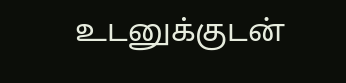உடனுக்குடன்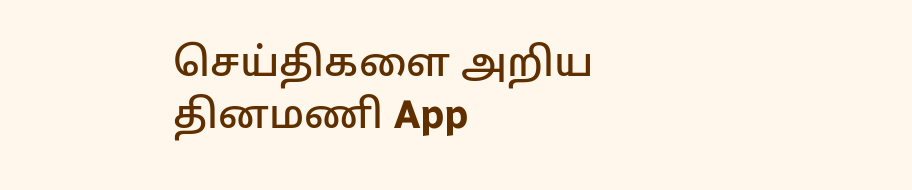செய்திகளை அறிய தினமணி App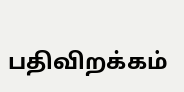பதிவிறக்கம்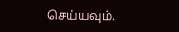செய்யவும்.